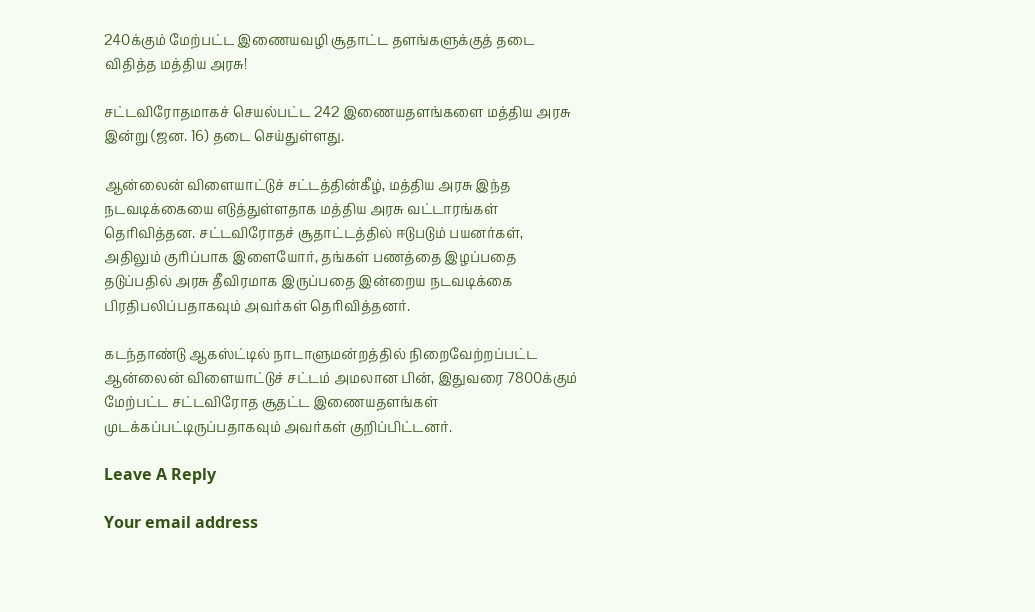240க்கும் மேற்பட்ட இணையவழி சூதாட்ட தளங்களுக்குத் தடை விதித்த மத்திய அரசு!

சட்டவிரோதமாகச் செயல்பட்ட 242 இணையதளங்களை மத்திய அரசு இன்று (ஜன. 16) தடை செய்துள்ளது.

ஆன்லைன் விளையாட்டுச் சட்டத்தின்கீழ், மத்திய அரசு இந்த நடவடிக்கையை எடுத்துள்ளதாக மத்திய அரசு வட்டாரங்கள் தெரிவித்தன. சட்டவிரோதச் சூதாட்டத்தில் ஈடுபடும் பயனர்கள், அதிலும் குரிப்பாக இளையோர், தங்கள் பணத்தை இழப்பதை தடுப்பதில் அரசு தீவிரமாக இருப்பதை இன்றைய நடவடிக்கை பிரதிபலிப்பதாகவும் அவர்கள் தெரிவித்தனர்.

கடந்தாண்டு ஆகஸ்ட்டில் நாடாளுமன்றத்தில் நிறைவேற்றப்பட்ட ஆன்லைன் விளையாட்டுச் சட்டம் அமலான பின், இதுவரை 7800க்கும் மேற்பட்ட சட்டவிரோத சூதட்ட இணையதளங்கள் முடக்கப்பட்டிருப்பதாகவும் அவர்கள் குறிப்பிட்டனர்.

Leave A Reply

Your email address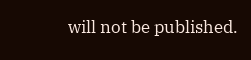will not be published.